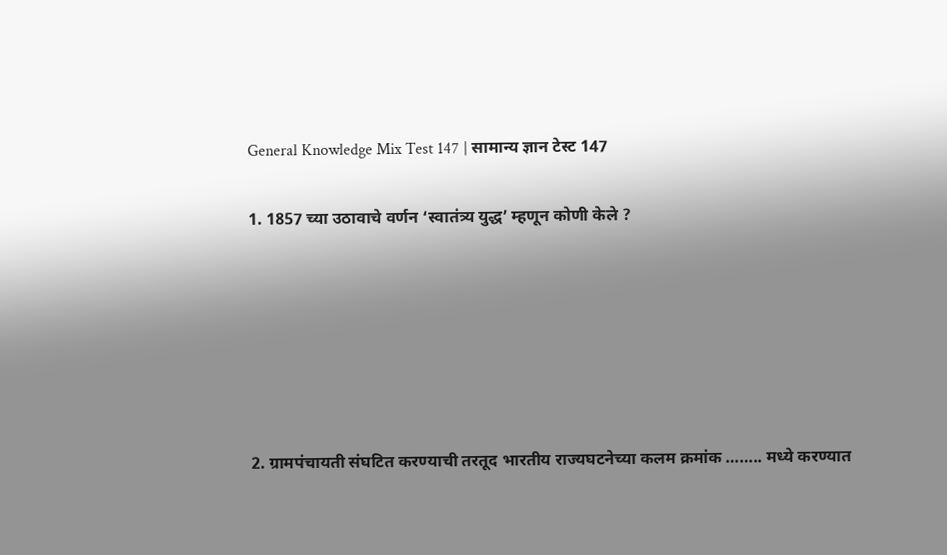General Knowledge Mix Test 147 | सामान्य ज्ञान टेस्ट 147

1. 1857 च्या उठावाचे वर्णन ‘स्वातंत्र्य युद्ध’ म्हणून कोणी केले ?






2. ग्रामपंचायती संघटित करण्याची तरतूद भारतीय राज्यघटनेच्या कलम क्रमांक …….. मध्ये करण्यात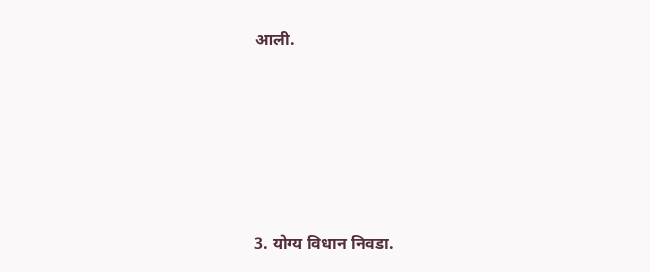आली.






3. योग्य विधान निवडा.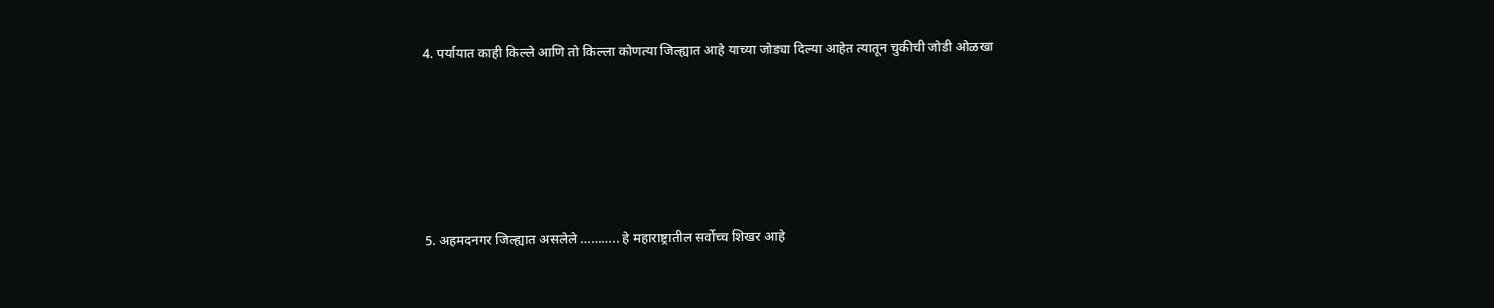4. पर्यायात काही किल्ले आणि तो किल्ला कोणत्या जिल्ह्यात आहे याच्या जोड्या दिल्या आहेत त्यातून चुकीची जोडी ओळखा






5. अहमदनगर जिल्ह्यात असलेले ……….. हे महाराष्ट्रातील सर्वोच्च शिखर आहे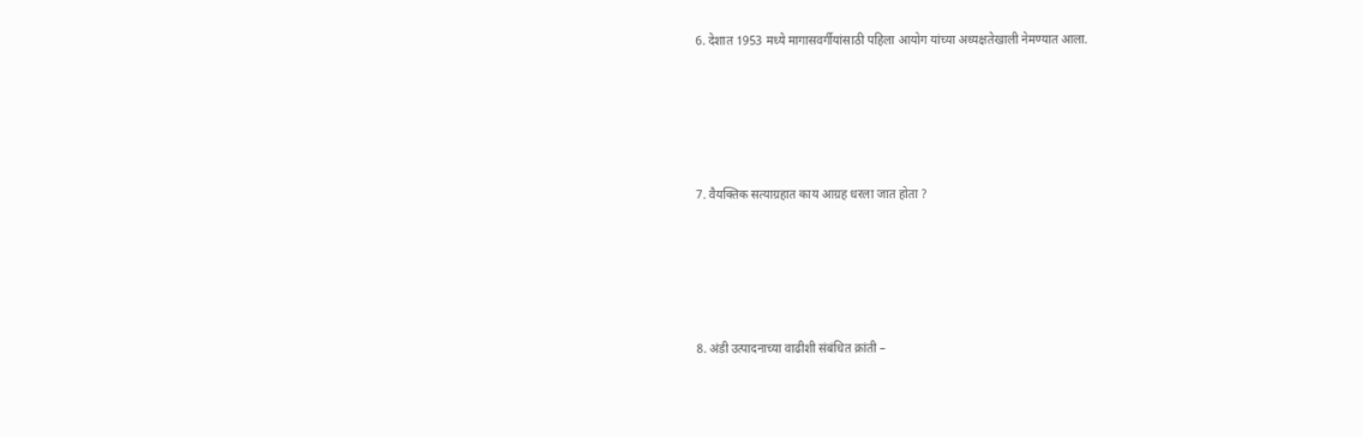6. देशात 1953 मध्ये मागासवर्गीयांसाठी पहिला आयोग यांच्या अध्यक्षतेखाली नेमण्यात आला.






7. वैयक्तिक सत्याग्रहात काय आग्रह धरला जात होता ?






8. अंडी उत्पादनाच्या वाढीशी संबंधित क्रांती –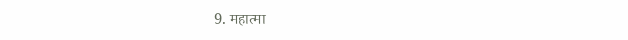9. महात्मा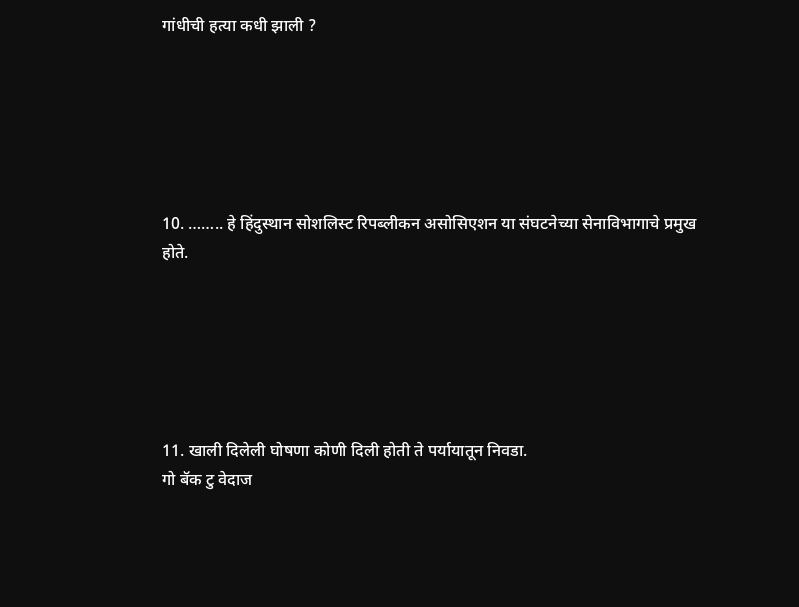गांधीची हत्या कधी झाली ?






10. …….. हे हिंदुस्थान सोशलिस्ट रिपब्लीकन असोसिएशन या संघटनेच्या सेनाविभागाचे प्रमुख होते.






11. खाली दिलेली घोषणा कोणी दिली होती ते पर्यायातून निवडा.
गो बॅक टु वेदाज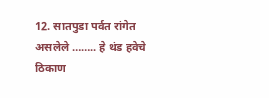12. सातपुडा पर्वत रांगेत असलेले …….. हे थंड हवेचे ठिकाण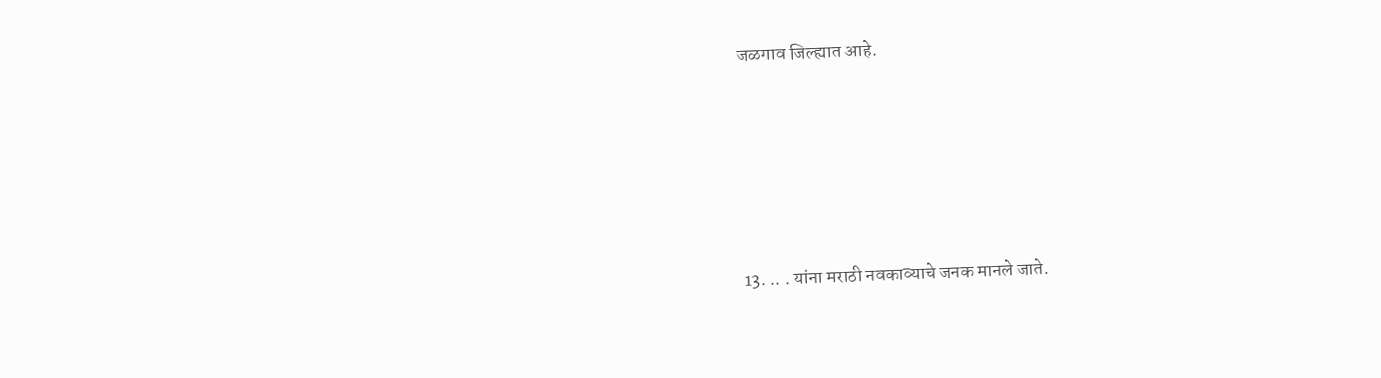जळगाव जिल्ह्यात आहे.






13. .. . यांना मराठी नवकाव्याचे जनक मानले जाते.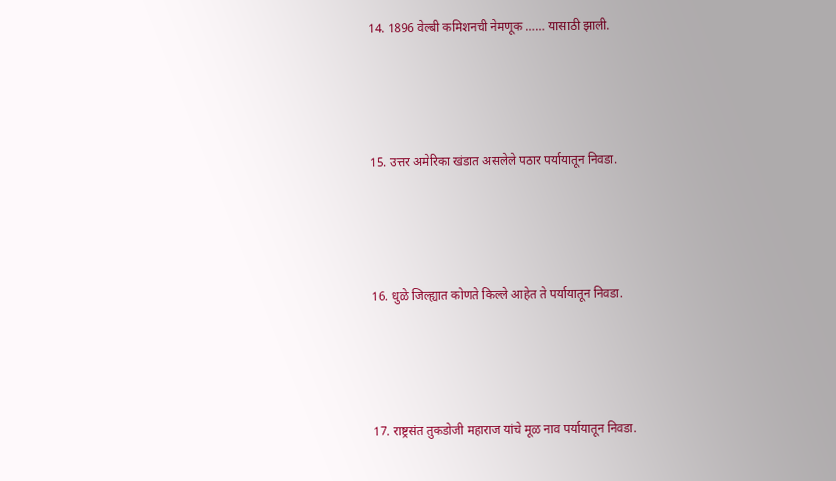14. 1896 वेल्बी कमिशनची नेमणूक …… यासाठी झाली.






15. उत्तर अमेरिका खंडात असलेले पठार पर्यायातून निवडा.






16. धुळे जिल्ह्यात कोणते किल्ले आहेत ते पर्यायातून निवडा.






17. राष्ट्रसंत तुकडोजी महाराज यांचे मूळ नाव पर्यायातून निवडा.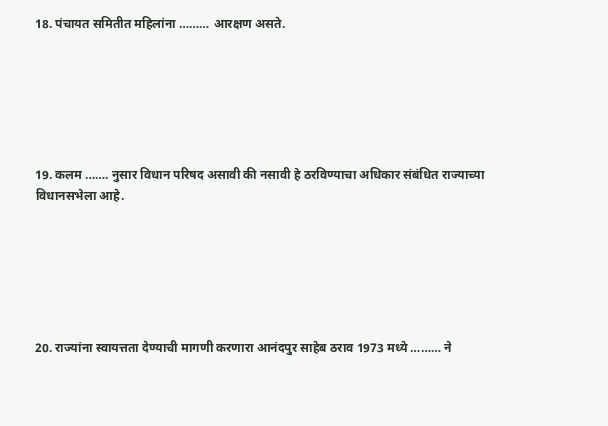18. पंचायत समितीत महिलांना ……… आरक्षण असते.






19. कलम ……. नुसार विधान परिषद असावी की नसावी हे ठरविण्याचा अधिकार संबंधित राज्याच्या विधानसभेला आहे.






20. राज्यांना स्वायत्तता देण्याची मागणी करणारा आनंदपुर साहेब ठराव 1973 मध्ये ……… ने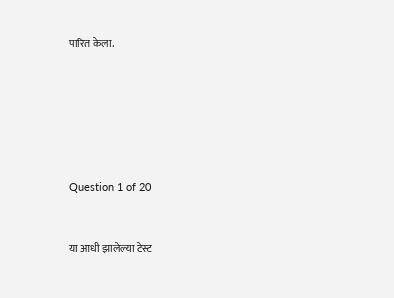पारित केला.






Question 1 of 20


या आधी झालेल्या टेस्ट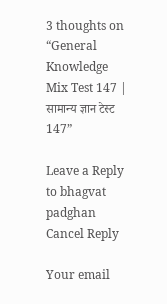3 thoughts on “General Knowledge Mix Test 147 | सामान्य ज्ञान टेस्ट 147”

Leave a Reply to bhagvat padghan Cancel Reply

Your email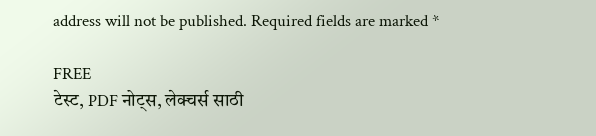address will not be published. Required fields are marked *

FREE
टेस्ट, PDF नोट्स, लेक्चर्स साठी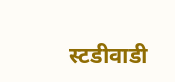स्टडीवाडी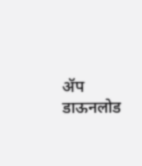ॲप डाऊनलोड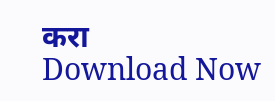करा
Download Now